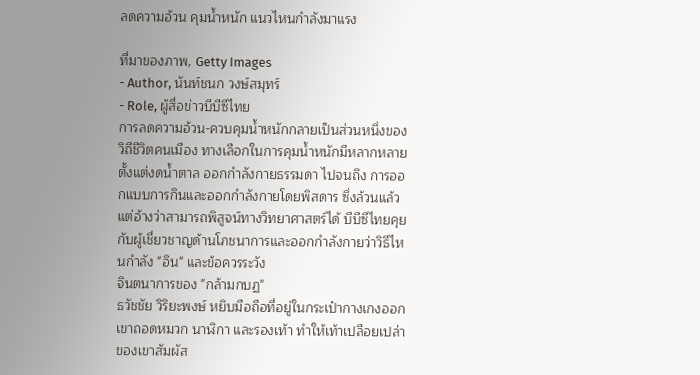ลดความอ้วน คุมน้ำหนัก แนวไหนกำลังมาแรง

ที่มาของภาพ, Getty Images
- Author, นันท์ชนก วงษ์สมุทร์
- Role, ผู้สื่อข่าวบีบีซีไทย
การลดความอ้วน-ควบคุมน้ำหนักกลายเป็นส่วนหนึ่งของวิถีชีวิตคนเมือง ทางเลือกในการคุมน้ำหนักมีหลากหลาย ตั้งแต่งดน้ำตาล ออกกำลังกายธรรมดา ไปจนถึง การออกแบบการกินและออกกำลังกายโดยพิสดาร ซึ่งล้วนแล้วแต่อ้างว่าสามารถพิสูจน์ทางวิทยาศาสตร์ได้ บีบีซีไทยคุยกับผู้เชี่ยวชาญด้านโภชนาการและออกกำลังกายว่าวิธีไหนกำลัง "อิน" และข้อควรระวัง
จินตนาการของ "กล้ามกบฏ"
ธวัชชัย วิริยะพงษ์ หยิบมือถือที่อยู่ในกระเป๋ากางเกงออก เขาถอดหมวก นาฬิกา และรองเท้า ทำให้เท้าเปลือยเปล่าของเขาสัมผัส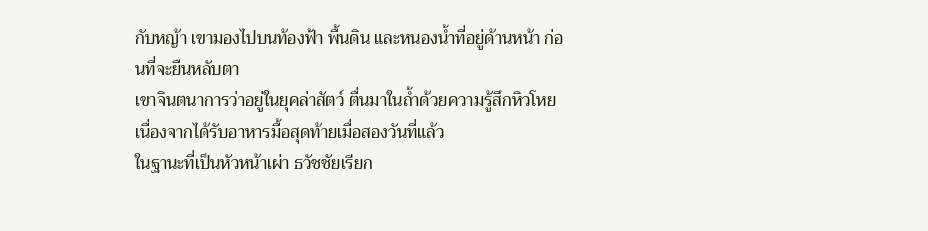กับหญ้า เขามองไปบนท้องฟ้า พื้นดิน และหนองน้ำที่อยู่ด้านหน้า ก่อนที่จะยืนหลับตา
เขาจินตนาการว่าอยู่ในยุคล่าสัตว์ ตื่นมาในถ้ำด้วยความรู้สึกหิวโหย เนื่องจากได้รับอาหารมื้อสุดท้ายเมื่อสองวันที่แล้ว
ในฐานะที่เป็นหัวหน้าเผ่า ธวัชชัยเรียก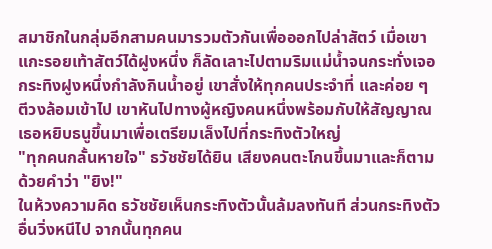สมาชิกในกลุ่มอีกสามคนมารวมตัวกันเพื่อออกไปล่าสัตว์ เมื่อเขาแกะรอยเท้าสัตว์ได้ฝูงหนึ่ง ก็ลัดเลาะไปตามริมแม่น้ำจนกระทั่งเจอกระทิงฝูงหนึ่งกำลังกินน้ำอยู่ เขาสั่งให้ทุกคนประจำที่ และค่อย ๆ ตีวงล้อมเข้าไป เขาหันไปทางผู้หญิงคนหนึ่งพร้อมกับให้สัญญาณเธอหยิบธนูขึ้นมาเพื่อเตรียมเล็งไปที่กระทิงตัวใหญ่
"ทุกคนกลั้นหายใจ" ธวัชชัยได้ยิน เสียงคนตะโกนขึ้นมาและก็ตามด้วยคำว่า "ยิง!"
ในห้วงความคิด ธวัชชัยเห็นกระทิงตัวนั้นล้มลงทันที ส่วนกระทิงตัวอื่นวิ่งหนีไป จากนั้นทุกคน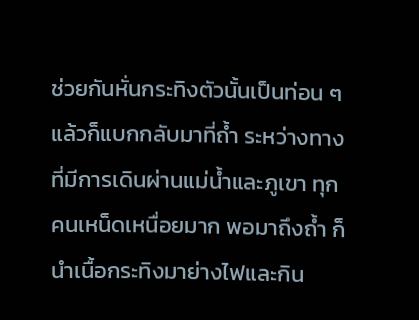ช่วยกันหั่นกระทิงตัวนั้นเป็นท่อน ๆ แล้วก็แบกกลับมาที่ถ้ำ ระหว่างทางที่มีการเดินผ่านแม่น้ำและภูเขา ทุกคนเหน็ดเหนื่อยมาก พอมาถึงถ้ำ ก็นำเนื้อกระทิงมาย่างไฟและกิน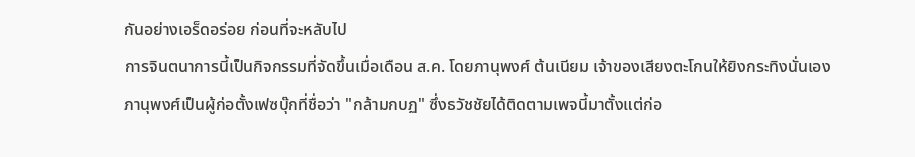กันอย่างเอร็ดอร่อย ก่อนที่จะหลับไป
การจินตนาการนี้เป็นกิจกรรมที่จัดขึ้นเมื่อเดือน ส.ค. โดยภานุพงศ์ ต้นเนียม เจ้าของเสียงตะโกนให้ยิงกระทิงนั่นเอง
ภานุพงศ์เป็นผู้ก่อตั้งเฟซบุ๊กที่ชื่อว่า "กล้ามกบฏ" ซึ่งธวัชชัยได้ติดตามเพจนี้มาตั้งแต่ก่อ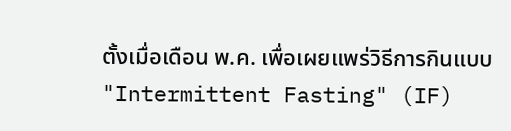ตั้งเมื่อเดือน พ.ค. เพื่อเผยแพร่วิธีการกินแบบ "Intermittent Fasting" (IF)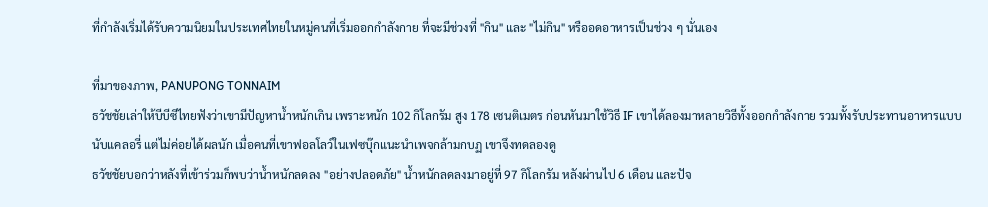ที่กำลังเริ่มได้รับความนิยมในประเทศไทยในหมู่คนที่เริ่มออกกำลังกาย ที่จะมีช่วงที่ "กิน" และ "ไม่กิน" หรืออดอาหารเป็นช่วง ๆ นั่นเอง

ที่มาของภาพ, PANUPONG TONNAIM
ธวัชชัยเล่าให้บีบีซีไทยฟังว่าเขามีปัญหาน้ำหนักเกิน เพราะหนัก 102 กิโลกรัม สูง 178 เซนติเมตร ก่อนหันมาใช้วิธี IF เขาได้ลองมาหลายวิธีทั้งออกกำลังกาย รวมทั้งรับประทานอาหารแบบนับแคลอรี่ แต่ไม่ค่อยได้ผลนัก เมื่อคนที่เขาฟอลโลว์ในเฟซบุ๊กแนะนำเพจกล้ามกบฏ เขาจึงทดลองดู
ธวัชชัยบอกว่าหลังที่เข้าร่วมก็พบว่าน้ำหนักลดลง "อย่างปลอดภัย" น้ำหนักลดลงมาอยู่ที่ 97 กิโลกรัม หลังผ่านไป 6 เดือน และปัจ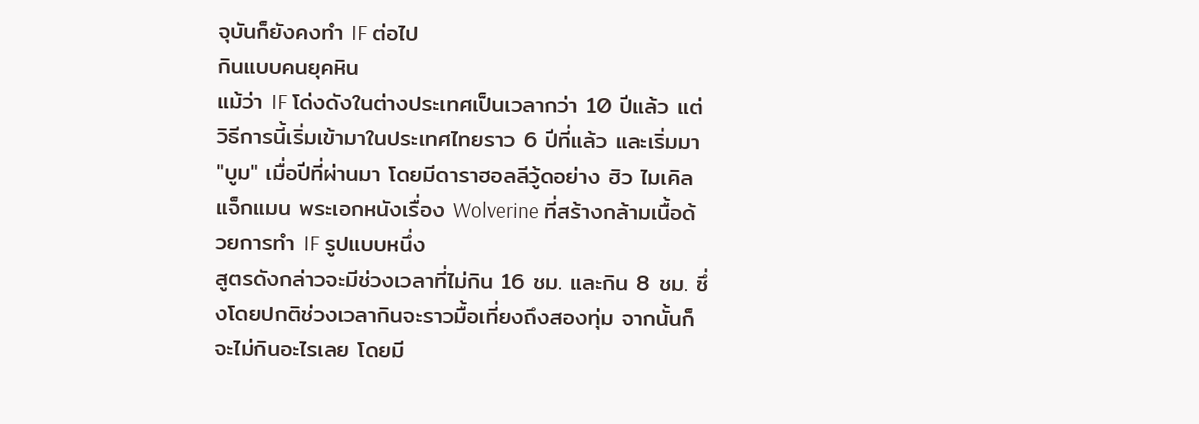จุบันก็ยังคงทำ IF ต่อไป
กินแบบคนยุคหิน
แม้ว่า IF โด่งดังในต่างประเทศเป็นเวลากว่า 10 ปีแล้ว แต่วิธีการนี้เริ่มเข้ามาในประเทศไทยราว 6 ปีที่แล้ว และเริ่มมา "บูม" เมื่อปีที่ผ่านมา โดยมีดาราฮอลลีวู้ดอย่าง ฮิว ไมเคิล แจ็กแมน พระเอกหนังเรื่อง Wolverine ที่สร้างกล้ามเนื้อด้วยการทำ IF รูปแบบหนึ่ง
สูตรดังกล่าวจะมีช่วงเวลาที่ไม่กิน 16 ชม. และกิน 8 ชม. ซึ่งโดยปกติช่วงเวลากินจะราวมื้อเที่ยงถึงสองทุ่ม จากนั้นก็จะไม่กินอะไรเลย โดยมี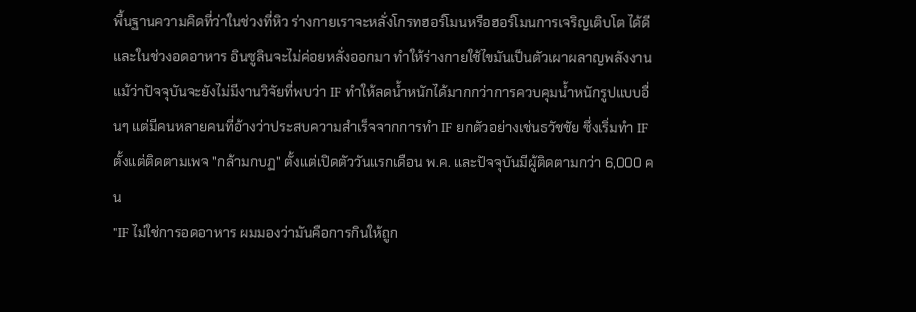พื้นฐานความคิดที่ว่าในช่วงที่หิว ร่างกายเราจะหลั่งโกรทฮอร์โมนหรือฮอร์โมนการเจริญเติบโต ได้ดี และในช่วงอดอาหาร อินซูลินจะไม่ค่อยหลั่งออกมา ทำให้ร่างกายใช้ไขมันเป็นตัวเผาผลาญพลังงาน
แม้ว่าปัจจุบันจะยังไม่มีงานวิจัยที่พบว่า IF ทำให้ลดน้ำหนักได้มากกว่าการควบคุมน้ำหนักรูปแบบอื่นๆ แต่มีคนหลายคนที่อ้างว่าประสบความสำเร็จจากการทำ IF ยกตัวอย่างเช่นธวัชชัย ซึ่งเริ่มทำ IF ตั้งแต่ติดตามเพจ "กล้ามกบฏ" ตั้งแต่เปิดตัววันแรกเดือน พ.ค. และปัจจุบันมีผู้ติดตามกว่า 6,000 คน
"IF ไม่ใช่การอดอาหาร ผมมองว่ามันคือการกินให้ถูก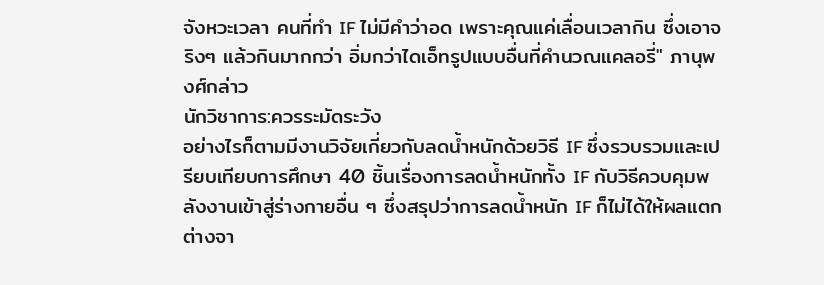จังหวะเวลา คนที่ทำ IF ไม่มีคำว่าอด เพราะคุณแค่เลื่อนเวลากิน ซึ่งเอาจริงๆ แล้วกินมากกว่า อิ่มกว่าไดเอ็ทรูปแบบอื่นที่คำนวณแคลอรี่" ภานุพงศ์กล่าว
นักวิชาการ:ควรระมัดระวัง
อย่างไรก็ตามมีงานวิจัยเกี่ยวกับลดน้ำหนักด้วยวิธี IF ซึ่งรวบรวมและเปรียบเทียบการศึกษา 40 ชิ้นเรื่องการลดน้ำหนักทั้ง IF กับวิธีควบคุมพลังงานเข้าสู่ร่างกายอื่น ๆ ซึ่งสรุปว่าการลดน้ำหนัก IF ก็ไม่ได้ให้ผลแตกต่างจา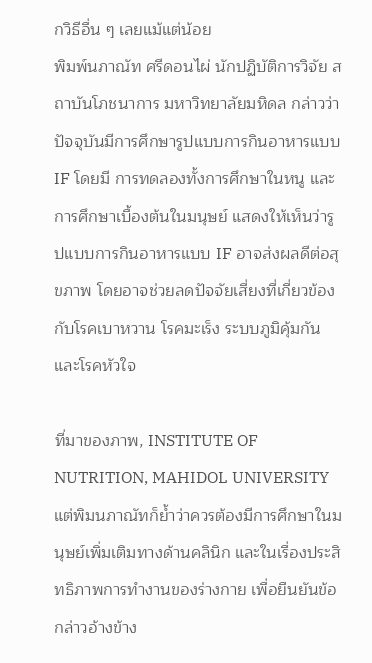กวิธีอื่น ๆ เลยแม้แต่น้อย
พิมพ์นภาณัท ศรีดอนไผ่ นักปฏิบัติการวิจัย สถาบันโภชนาการ มหาวิทยาลัยมหิดล กล่าวว่าปัจจุบันมีการศึกษารูปแบบการกินอาหารแบบ IF โดยมี การทดลองทั้งการศึกษาในหนู และการศึกษาเบื้องต้นในมนุษย์ แสดงให้เห็นว่ารูปแบบการกินอาหารแบบ IF อาจส่งผลดีต่อสุขภาพ โดยอาจช่วยลดปัจจัยเสี่ยงที่เกี่ยวข้องกับโรคเบาหวาน โรคมะเร็ง ระบบภูมิคุ้มกัน และโรคหัวใจ

ที่มาของภาพ, INSTITUTE OF NUTRITION, MAHIDOL UNIVERSITY
แต่พิมนภาณัทก็ย้ำว่าควรต้องมีการศึกษาในมนุษย์เพิ่มเติมทางด้านคลินิก และในเรื่องประสิทธิภาพการทำงานของร่างกาย เพื่อยืนยันข้อกล่าวอ้างข้าง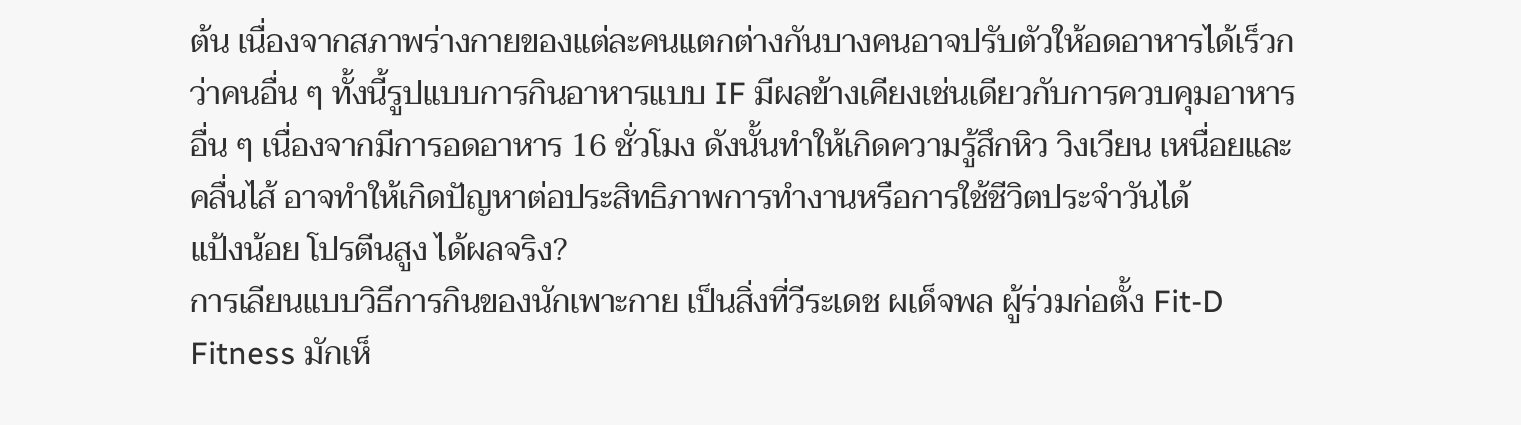ต้น เนื่องจากสภาพร่างกายของแต่ละคนแตกต่างกันบางคนอาจปรับตัวให้อดอาหารได้เร็วกว่าคนอื่น ๆ ทั้งนี้รูปแบบการกินอาหารแบบ IF มีผลข้างเคียงเช่นเดียวกับการควบคุมอาหารอื่น ๆ เนื่องจากมีการอดอาหาร 16 ชั่วโมง ดังนั้นทำให้เกิดความรู้สึกหิว วิงเวียน เหนื่อยและคลื่นไส้ อาจทำให้เกิดปัญหาต่อประสิทธิภาพการทำงานหรือการใช้ชีวิตประจำวันได้
แป้งน้อย โปรตีนสูง ได้ผลจริง?
การเลียนแบบวิธีการกินของนักเพาะกาย เป็นสิ่งที่วีระเดช ผเด็จพล ผู้ร่วมก่อตั้ง Fit-D Fitness มักเห็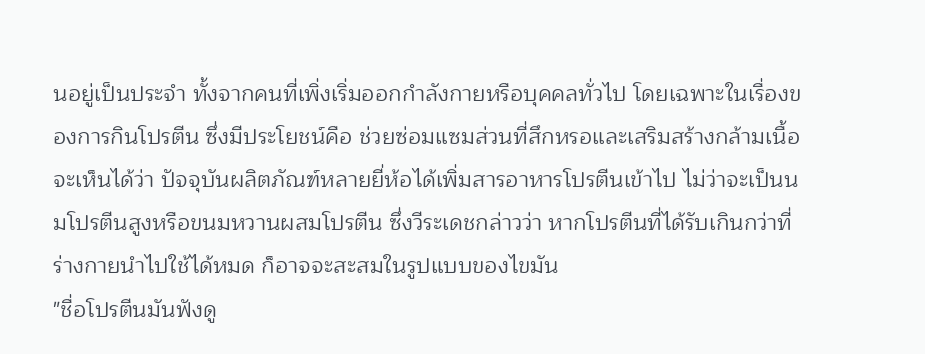นอยู่เป็นประจำ ทั้งจากคนที่เพิ่งเริ่มออกกำลังกายหรือบุคคลทั่วไป โดยเฉพาะในเรื่องของการกินโปรตีน ซึ่งมีประโยชน์คือ ช่วยซ่อมแซมส่วนที่สึกหรอและเสริมสร้างกล้ามเนื้อ จะเห็นได้ว่า ปัจจุบันผลิตภัณฑ์หลายยี่ห้อได้เพิ่มสารอาหารโปรตีนเข้าไป ไม่ว่าจะเป็นนมโปรตีนสูงหรือขนมหวานผสมโปรตีน ซึ่งวีระเดชกล่าวว่า หากโปรตีนที่ได้รับเกินกว่าที่ร่างกายนำไปใช้ได้หมด ก็อาจจะสะสมในรูปแบบของไขมัน
"ชื่อโปรตีนมันฟังดู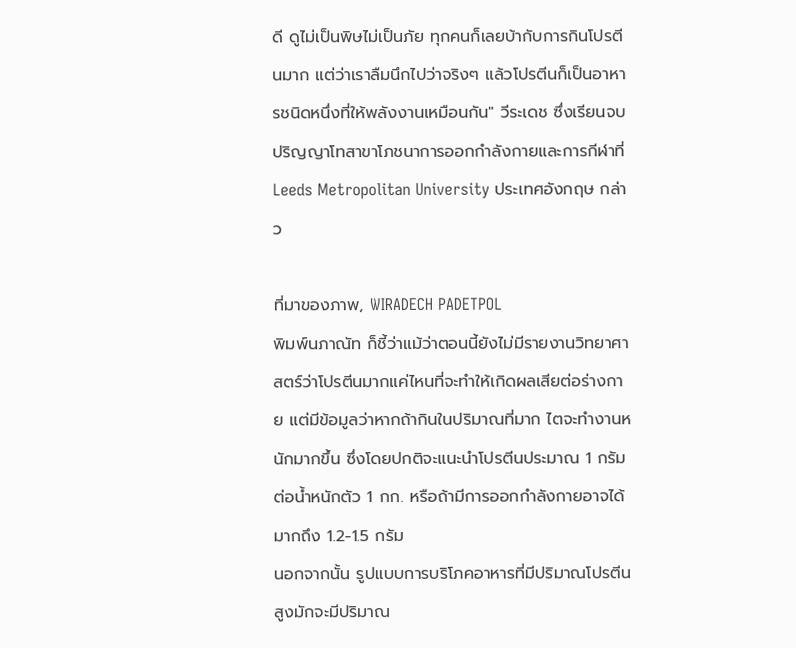ดี ดูไม่เป็นพิษไม่เป็นภัย ทุกคนก็เลยบ้ากับการกินโปรตีนมาก แต่ว่าเราลืมนึกไปว่าจริงๆ แล้วโปรตีนก็เป็นอาหารชนิดหนึ่งที่ให้พลังงานเหมือนกัน" วีระเดช ซึ่งเรียนจบปริญญาโทสาขาโภชนาการออกกำลังกายและการกีฬาที่ Leeds Metropolitan University ประเทศอังกฤษ กล่าว

ที่มาของภาพ, WIRADECH PADETPOL
พิมพ์นภาณัท ก็ชี้ว่าแม้ว่าตอนนี้ยังไม่มีรายงานวิทยาศาสตร์ว่าโปรตีนมากแค่ไหนที่จะทำให้เกิดผลเสียต่อร่างกาย แต่มีข้อมูลว่าหากถ้ากินในปริมาณที่มาก ไตจะทำงานหนักมากขึ้น ซึ่งโดยปกติจะแนะนำโปรตีนประมาณ 1 กรัมต่อน้ำหนักตัว 1 กก. หรือถ้ามีการออกกำลังกายอาจได้มากถึง 1.2-1.5 กรัม
นอกจากนั้น รูปแบบการบริโภคอาหารที่มีปริมาณโปรตีนสูงมักจะมีปริมาณ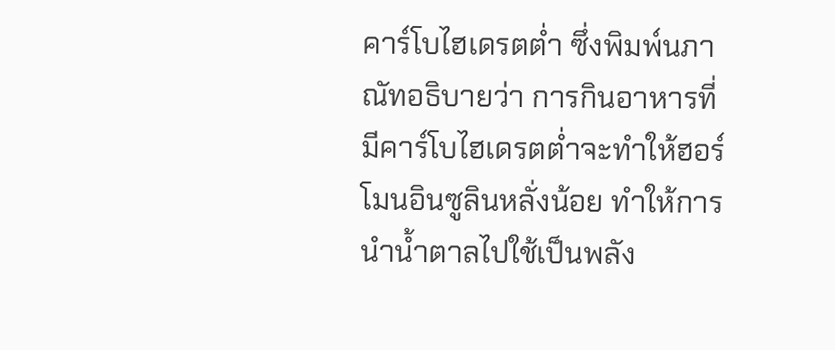คาร์โบไฮเดรตต่ำ ซึ่งพิมพ์นภาณัทอธิบายว่า การกินอาหารที่มีคาร์โบไฮเดรตต่ำจะทำให้ฮอร์โมนอินซูลินหลั่งน้อย ทำให้การนำน้ำตาลไปใช้เป็นพลัง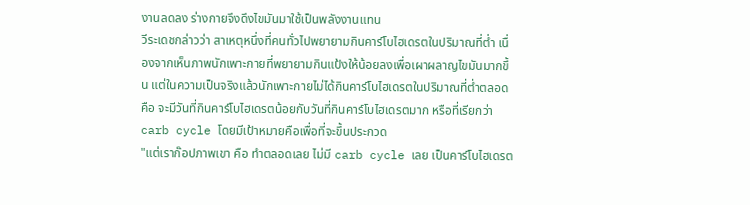งานลดลง ร่างกายจึงดึงไขมันมาใช้เป็นพลังงานแทน
วีระเดชกล่าวว่า สาเหตุหนึ่งที่คนทั่วไปพยายามกินคาร์โบไฮเดรตในปริมาณที่ต่ำ เนื่องจากเห็นภาพนักเพาะกายที่พยายามกินแป้งให้น้อยลงเพื่อเผาผลาญไขมันมากขึ้น แต่ในความเป็นจริงแล้วนักเพาะกายไม่ได้กินคาร์โบไฮเดรตในปริมาณที่ต่ำตลอด คือ จะมีวันที่กินคาร์โบไฮเดรตน้อยกับวันที่กินคาร์โบไฮเดรตมาก หรือที่เรียกว่า carb cycle โดยมีเป้าหมายคือเพื่อที่จะขึ้นประกวด
"แต่เราก๊อปภาพเขา คือ ทำตลอดเลย ไม่มี carb cycle เลย เป็นคาร์โบไฮเดรต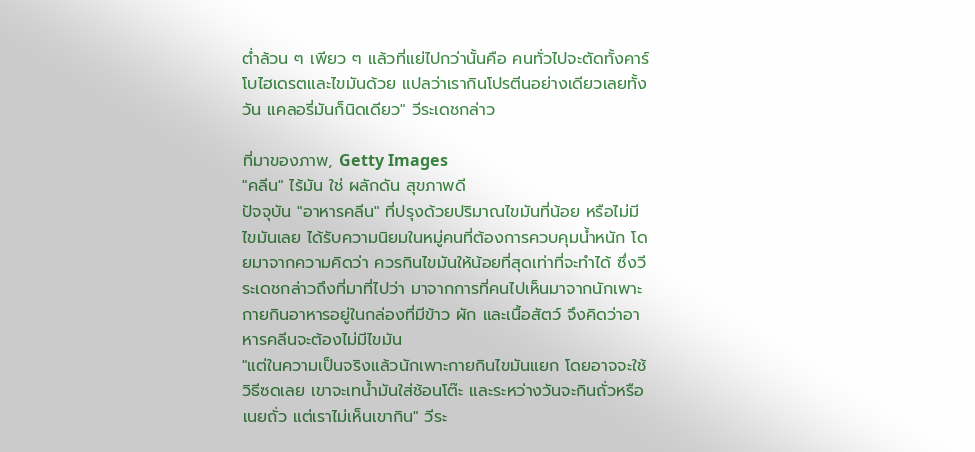ต่ำล้วน ๆ เพียว ๆ แล้วที่แย่ไปกว่านั้นคือ คนทั่วไปจะตัดทั้งคาร์โบไฮเดรตและไขมันด้วย แปลว่าเรากินโปรตีนอย่างเดียวเลยทั้งวัน แคลอรี่มันก็นิดเดียว" วีระเดชกล่าว

ที่มาของภาพ, Getty Images
"คลีน" ไร้มัน ใช่ ผลักดัน สุขภาพดี
ปัจจุบัน "อาหารคลีน" ที่ปรุงด้วยปริมาณไขมันที่น้อย หรือไม่มีไขมันเลย ได้รับความนิยมในหมู่คนที่ต้องการควบคุมน้ำหนัก โดยมาจากความคิดว่า ควรกินไขมันให้น้อยที่สุดเท่าที่จะทำได้ ซึ่งวีระเดชกล่าวถึงที่มาที่ไปว่า มาจากการที่คนไปเห็นมาจากนักเพาะกายกินอาหารอยู่ในกล่องที่มีข้าว ผัก และเนื้อสัตว์ จึงคิดว่าอาหารคลีนจะต้องไม่มีไขมัน
"แต่ในความเป็นจริงแล้วนักเพาะกายกินไขมันแยก โดยอาจจะใช้วิธีซดเลย เขาจะเทน้ำมันใส่ช้อนโต๊ะ และระหว่างวันจะกินถั่วหรือเนยถั่ว แต่เราไม่เห็นเขากิน" วีระ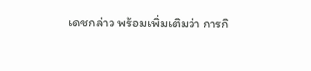เดชกล่าว พร้อมเพิ่มเติมว่า การกิ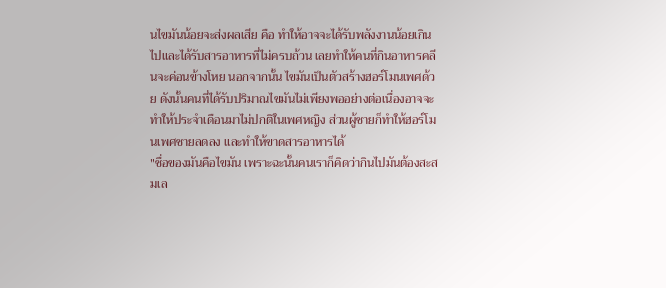นไขมันน้อยจะส่งผลเสีย คือ ทำให้อาจจะได้รับพลังงานน้อยเกินไปและได้รับสารอาหารที่ไม่ครบถ้วน เลยทำให้คนที่กินอาหารคลีนจะค่อนข้างโหย นอกจากนั้น ไขมันเป็นตัวสร้างฮอร์โมนเพศด้วย ดังนั้นคนที่ได้รับปริมาณไขมันไม่เพียงพออย่างต่อเนื่องอาจจะทำให้ประจำเดือนมาไม่ปกติในเพศหญิง ส่วนผู้ชายก็ทำให้ฮอร์โมนเพศชายลดลง และทำให้ขาดสารอาหารได้
"ชื่อของมันคือไขมัน เพราะฉะนั้นคนเราก็คิดว่ากินไปมันต้องสะสมเล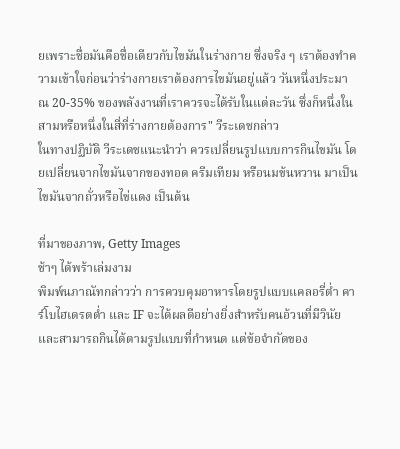ยเพราะชื่อมันคือชื่อเดียวกับไขมันในร่างกาย ซึ่งจริง ๆ เราต้องทำความเข้าใจก่อนว่าร่างกายเราต้องการไขมันอยู่แล้ว วันหนึ่งประมาณ 20-35% ของพลังงานที่เราควรจะได้รับในแต่ละวัน ซึ่งก็หนึ่งในสามหรือหนึ่งในสี่ที่ร่างกายต้องการ" วีระเดชกล่าว
ในทางปฏิบัติ วีระเดชแนะนำว่า ควรเปลี่ยนรูปแบบการกินไขมัน โดยเปลี่ยนจากไขมันจากของทอด ครีมเทียม หรือนมข้นหวาน มาเป็นไขมันจากถั่วหรือไข่แดง เป็นต้น

ที่มาของภาพ, Getty Images
ช้าๆ ได้พร้าเล่มงาม
พิมพ์นภาณัทกล่าวว่า การควบคุมอาหารโดยรูปแบบแคลอรี่ต่ำ คาร์โบไฮเดรตต่ำ และ IF จะได้ผลดีอย่างยิ่งสำหรับคนอ้วนที่มีวินัยและสามารถกินได้ตามรูปแบบที่กำหนด แต่ข้อจำกัดของ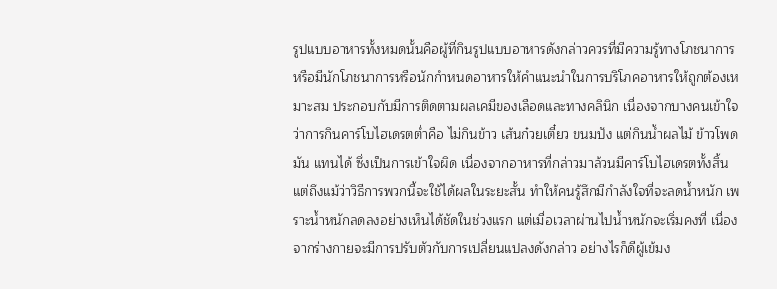รูปแบบอาหารทั้งหมดนั้นคือผู้ที่กินรูปแบบอาหารดังกล่าวควรที่มีความรู้ทางโภชนาการ หรือมีนักโภชนาการหรือนักกำหนดอาหารให้คำแนะนำในการบริโภคอาหารให้ถูกต้องเหมาะสม ประกอบกับมีการติดตามผลเคมีของเลือดและทางคลินิก เนื่องจากบางคนเข้าใจว่าการกินคาร์โบไฮเดรตต่ำคือ ไม่กินข้าว เส้นก๋วยเตี๋ยว ขนมปัง แต่กินน้ำผลไม้ ข้าวโพด มัน แทนได้ ซึ่งเป็นการเข้าใจผิด เนื่องจากอาหารที่กล่าวมาล้วนมีคาร์โบไฮเดรตทั้งสิ้น
แต่ถึงแม้ว่าวิธีการพวกนี้จะใช้ได้ผลในระยะสั้น ทำให้คนรู้สึกมีกำลังใจที่จะลดน้ำหนัก เพราะน้ำหนักลดลงอย่างเห็นได้ชัดในช่วงแรก แต่เมื่อเวลาผ่านไปน้ำหนักจะเริ่มคงที่ เนื่องจากร่างกายจะมีการปรับตัวกับการเปลี่ยนแปลงดังกล่าว อย่างไรก็ดีผู้เข้มง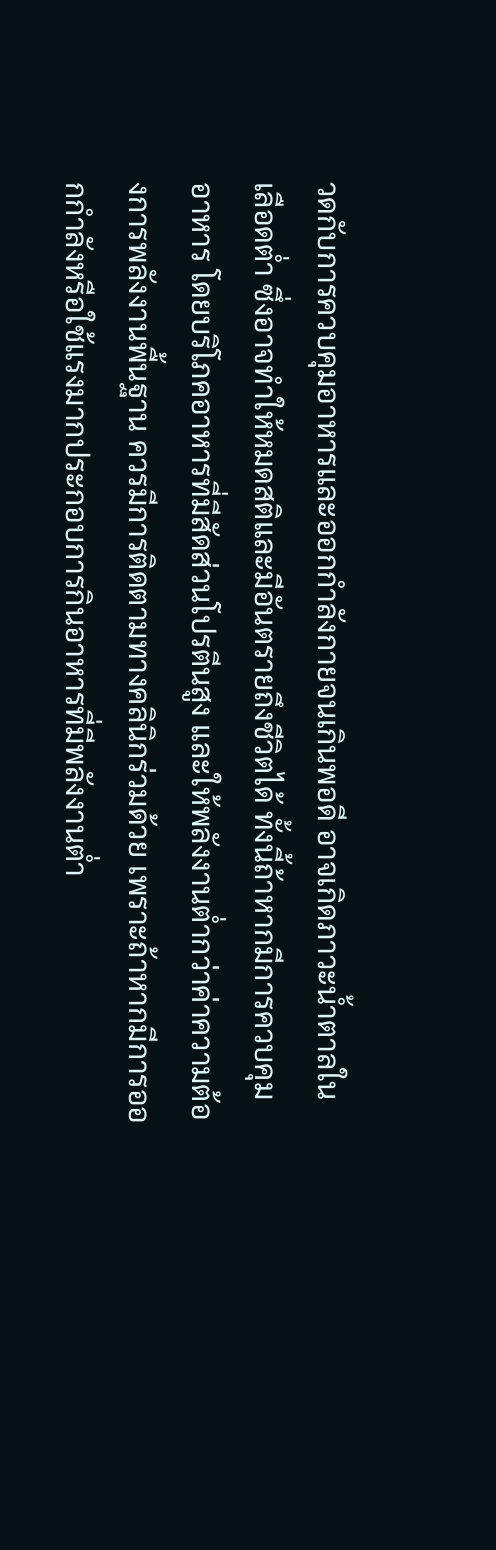วดกับการควบคุมอาหารและออกกำลังกายจนเกินพอดี อาจเกิดภาวะน้ำตาลในเลือดต่ำ ซึ่งอาจทำให้หมดสติและมีอันตรายถึงชีวิตได้ ทั้งนี้ถ้าหากมีการควบคุมอาหาร โดยบริโภคอาหารที่มีสัดส่วนโปรตีนสูง และให้พลังงานต่ำกว่าค่าความต้องการพลังงานพื้นฐาน ควรมีการติดตามทางคลินิกร่วมด้วย เพราะถ้าหากมีการออกกำลังหรือใช้แรงมากประกอบการกินอาหารที่มีพลังงานต่ำ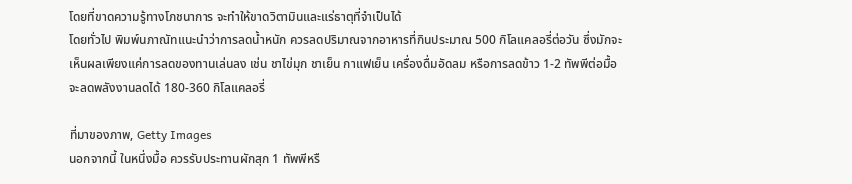โดยที่ขาดความรู้ทางโภชนาการ จะทำให้ขาดวิตามินและแร่ธาตุที่จำเป็นได้
โดยทั่วไป พิมพ์นภาณัทแนะนำว่าการลดน้ำหนัก ควรลดปริมาณจากอาหารที่กินประมาณ 500 กิโลแคลอรี่ต่อวัน ซึ่งมักจะเห็นผลเพียงแค่การลดของทานเล่นลง เช่น ชาไข่มุก ชาเย็น กาแฟเย็น เครื่องดื่มอัดลม หรือการลดข้าว 1-2 ทัพพีต่อมื้อ จะลดพลังงานลดได้ 180-360 กิโลแคลอรี่

ที่มาของภาพ, Getty Images
นอกจากนี้ ในหนึ่งมื้อ ควรรับประทานผักสุก 1 ทัพพีหรื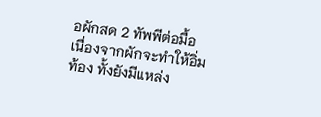อผักสด 2 ทัพพีต่อมื้อ เนื่องจากผักจะทำให้อิ่มท้อง ทั้งยังมีแหล่ง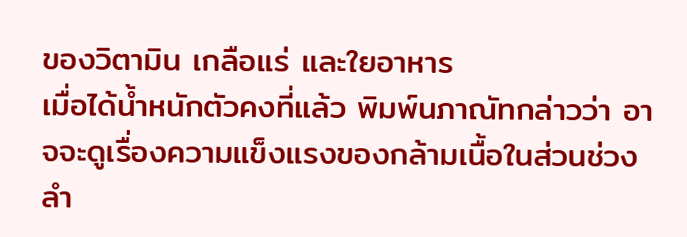ของวิตามิน เกลือแร่ และใยอาหาร
เมื่อได้น้ำหนักตัวคงที่แล้ว พิมพ์นภาณัทกล่าวว่า อาจจะดูเรื่องความแข็งแรงของกล้ามเนื้อในส่วนช่วงลำ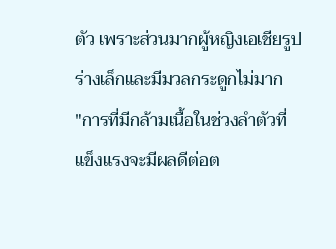ตัว เพราะส่วนมากผู้หญิงเอเชียรูปร่างเล็กและมีมวลกระดูกไม่มาก
"การที่มีกล้ามเนื้อในช่วงลำตัวที่แข็งแรงจะมีผลดีต่อต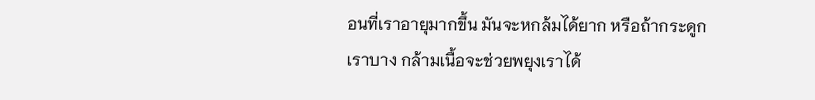อนที่เราอายุมากขึ้น มันจะหกล้มได้ยาก หรือถ้ากระดูกเราบาง กล้ามเนื้อจะช่วยพยุงเราได้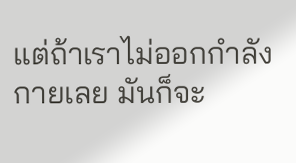แต่ถ้าเราไม่ออกกำลังกายเลย มันก็จะ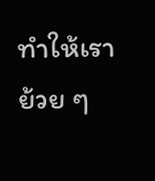ทำให้เราย้วย ๆ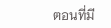ตอนที่มี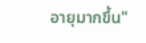อายุมากขึ้น"